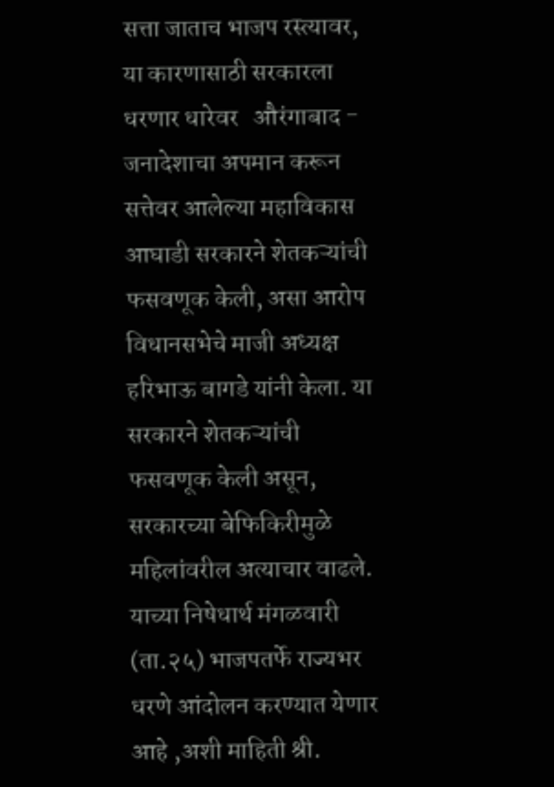सत्ता जाताच भाजप रस्त्यावर, या कारणासाठी सरकारला धरणार धारेवर   औरंगाबाद - जनादेशाचा अपमान करून सत्तेवर आलेल्या महाविकास आघाडी सरकारने शेतकऱ्यांची फसवणूक केली, असा आरोप विधानसभेचे माजी अध्यक्ष हरिभाऊ बागडे यांनी केला. या सरकारने शेतकऱ्यांची फसवणूक केली असून, सरकारच्या बेफिकिरीमुळे महिलांवरील अत्याचार वाढले. याच्या निषेधार्थ मंगळवारी (ता.२५) भाजपतर्फे राज्यभर धरणे आंदोलन करण्यात येणार आहे ,अशी माहिती श्री.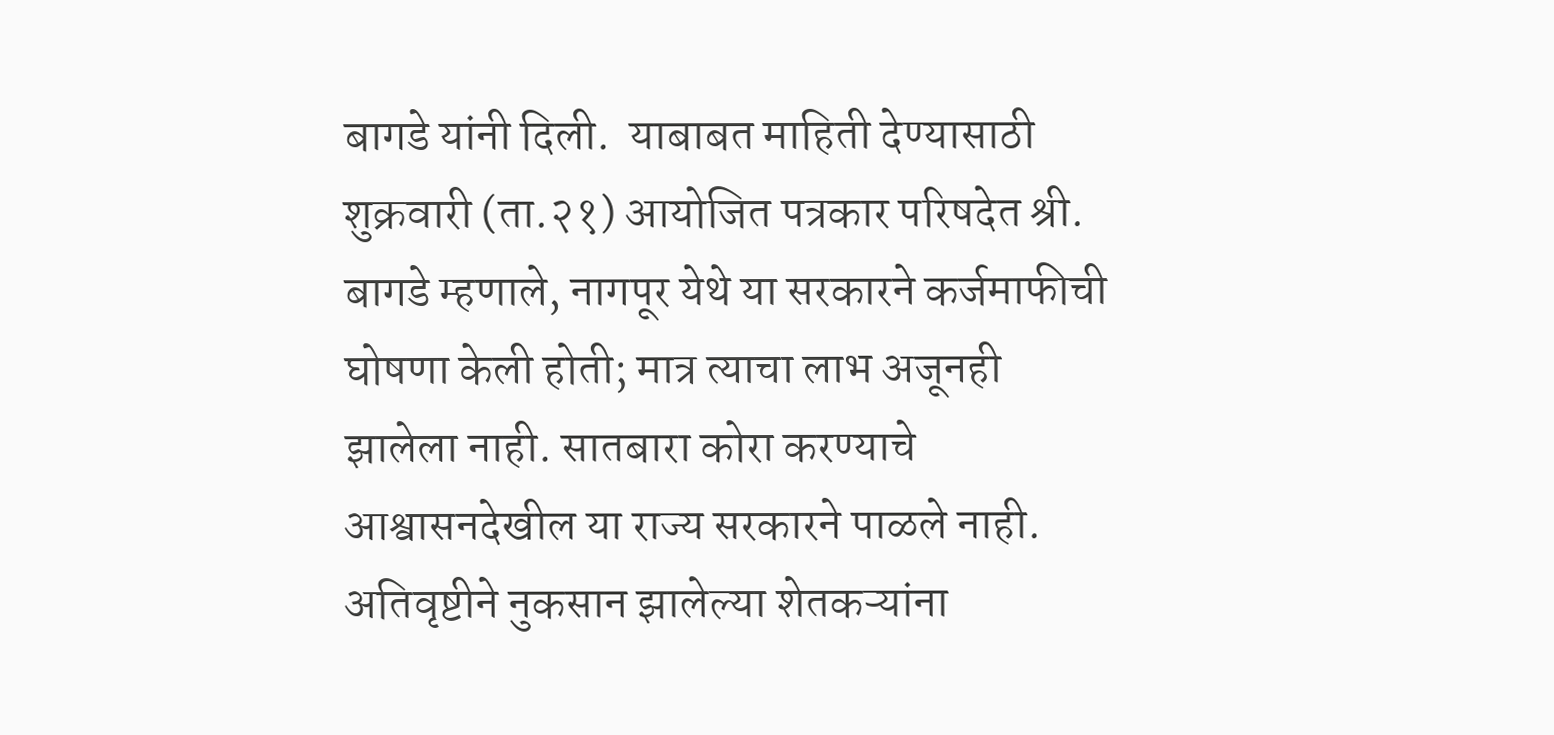बागडे यांनी दिली.  याबाबत माहिती देण्यासाठी शुक्रवारी (ता.२१) आयोजित पत्रकार परिषदेत श्री. बागडे म्हणाले, नागपूर येथे या सरकारने कर्जमाफीची घोषणा केली होती; मात्र त्याचा लाभ अजूनही झालेला नाही. सातबारा कोरा करण्याचे आश्वासनदेखील या राज्य सरकारने पाळले नाही. अतिवृष्टीने नुकसान झालेल्या शेतकऱ्यांना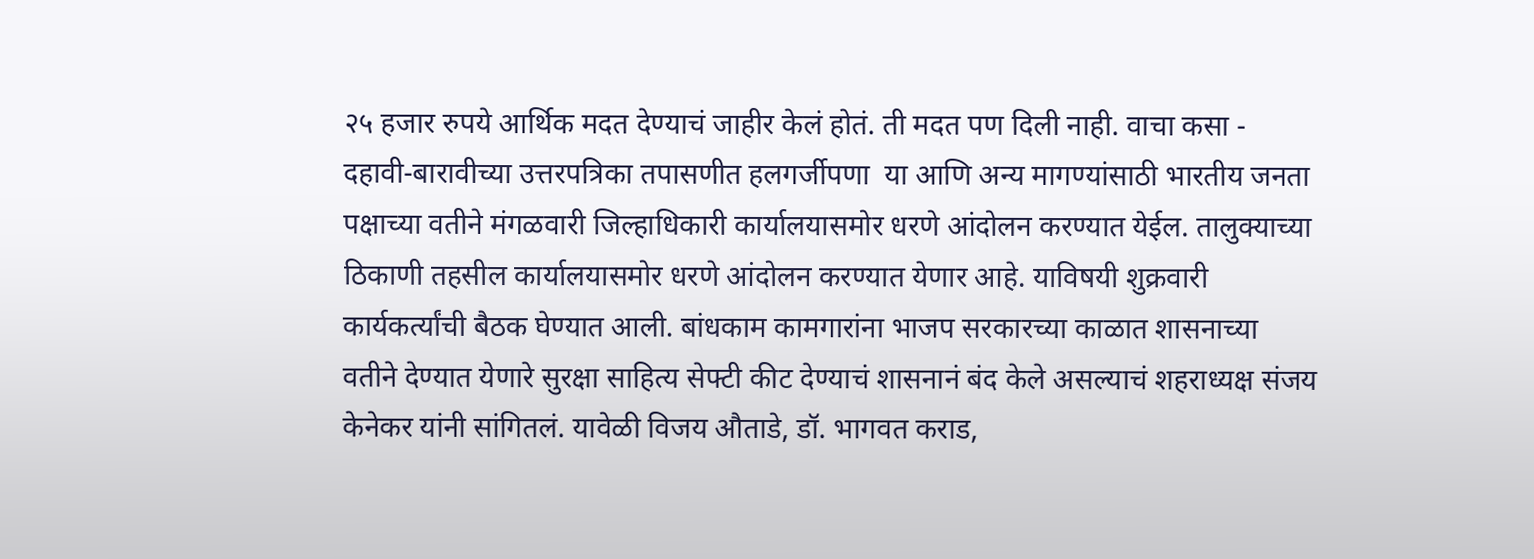२५ हजार रुपये आर्थिक मदत देण्याचं जाहीर केलं होतं. ती मदत पण दिली नाही. वाचा कसा -  दहावी-बारावीच्या उत्तरपत्रिका तपासणीत हलगर्जीपणा  या आणि अन्य मागण्यांसाठी भारतीय जनता पक्षाच्या वतीने मंगळवारी जिल्हाधिकारी कार्यालयासमोर धरणे आंदोलन करण्यात येईल. तालुक्याच्या ठिकाणी तहसील कार्यालयासमोर धरणे आंदोलन करण्यात येणार आहे. याविषयी शुक्रवारी कार्यकर्त्यांची बैठक घेण्यात आली. बांधकाम कामगारांना भाजप सरकारच्या काळात शासनाच्या वतीने देण्यात येणारे सुरक्षा साहित्य सेफ्टी कीट देण्याचं शासनानं बंद केले असल्याचं शहराध्यक्ष संजय केनेकर यांनी सांगितलं. यावेळी विजय औताडे, डॉ. भागवत कराड,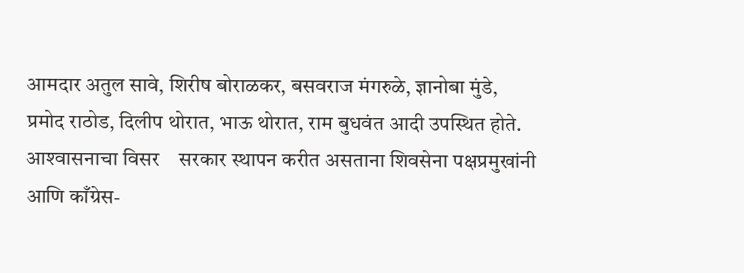आमदार अतुल सावे, शिरीष बोराळकर, बसवराज मंगरुळे, ज्ञानोबा मुंडे, प्रमोद राठोड, दिलीप थोरात, भाऊ थोरात, राम बुधवंत आदी उपस्थित होते.    आश्‍वासनाचा विसर    सरकार स्थापन करीत असताना शिवसेना पक्षप्रमुखांनी आणि काँग्रेस-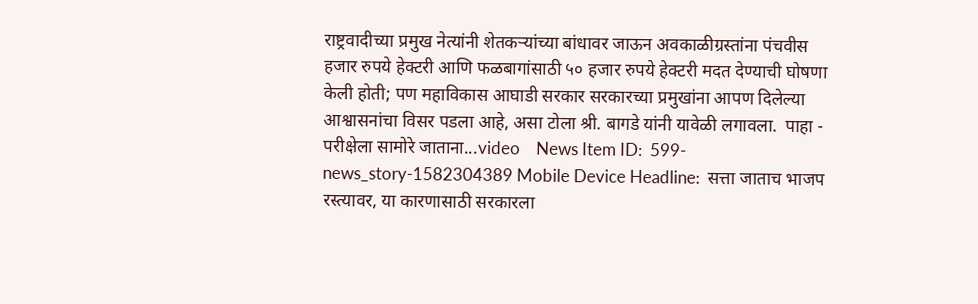राष्ट्रवादीच्या प्रमुख नेत्यांनी शेतकऱ्यांच्या बांधावर जाऊन अवकाळीग्रस्तांना पंचवीस हजार रुपये हेक्टरी आणि फळबागांसाठी ५० हजार रुपये हेक्टरी मदत देण्याची घोषणा केली होती; पण महाविकास आघाडी सरकार सरकारच्या प्रमुखांना आपण दिलेल्या आश्वासनांचा विसर पडला आहे, असा टोला श्री. बागडे यांनी यावेळी लगावला.  पाहा -  परीक्षेला सामोरे जाताना...video    News Item ID:  599-news_story-1582304389 Mobile Device Headline:  सत्ता जाताच भाजप रस्त्यावर, या कारणासाठी सरकारला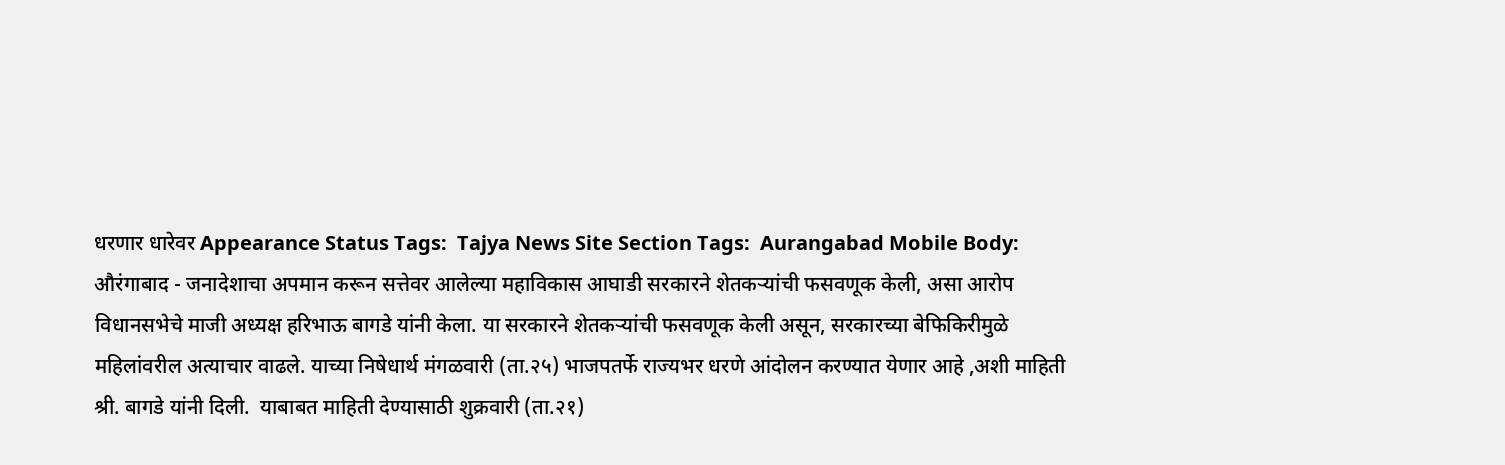धरणार धारेवर Appearance Status Tags:  Tajya News Site Section Tags:  Aurangabad Mobile Body:    औरंगाबाद - जनादेशाचा अपमान करून सत्तेवर आलेल्या महाविकास आघाडी सरकारने शेतकऱ्यांची फसवणूक केली, असा आरोप विधानसभेचे माजी अध्यक्ष हरिभाऊ बागडे यांनी केला. या सरकारने शेतकऱ्यांची फसवणूक केली असून, सरकारच्या बेफिकिरीमुळे महिलांवरील अत्याचार वाढले. याच्या निषेधार्थ मंगळवारी (ता.२५) भाजपतर्फे राज्यभर धरणे आंदोलन करण्यात येणार आहे ,अशी माहिती श्री. बागडे यांनी दिली.  याबाबत माहिती देण्यासाठी शुक्रवारी (ता.२१)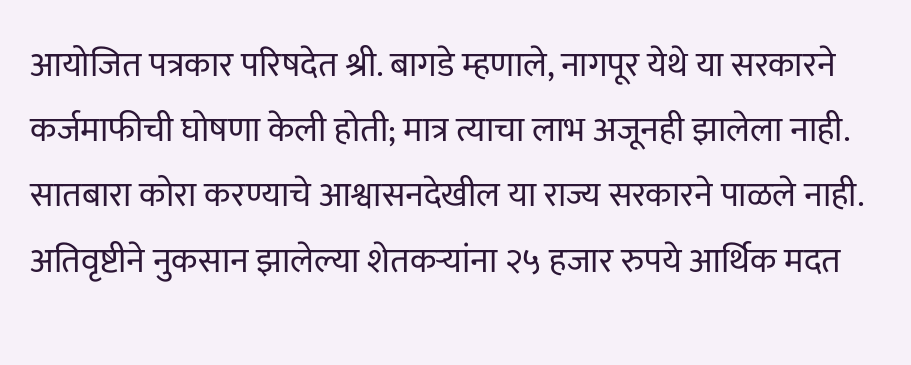आयोजित पत्रकार परिषदेत श्री. बागडे म्हणाले, नागपूर येथे या सरकारने कर्जमाफीची घोषणा केली होती; मात्र त्याचा लाभ अजूनही झालेला नाही. सातबारा कोरा करण्याचे आश्वासनदेखील या राज्य सरकारने पाळले नाही. अतिवृष्टीने नुकसान झालेल्या शेतकऱ्यांना २५ हजार रुपये आर्थिक मदत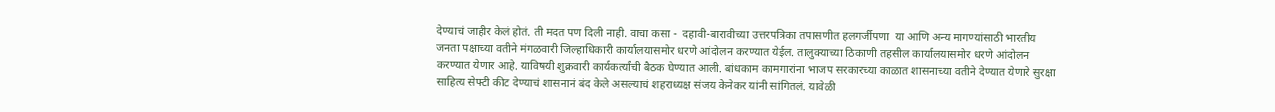देण्याचं जाहीर केलं होतं. ती मदत पण दिली नाही. वाचा कसा -  दहावी-बारावीच्या उत्तरपत्रिका तपासणीत हलगर्जीपणा  या आणि अन्य मागण्यांसाठी भारतीय जनता पक्षाच्या वतीने मंगळवारी जिल्हाधिकारी कार्यालयासमोर धरणे आंदोलन करण्यात येईल. तालुक्याच्या ठिकाणी तहसील कार्यालयासमोर धरणे आंदोलन करण्यात येणार आहे. याविषयी शुक्रवारी कार्यकर्त्यांची बैठक घेण्यात आली. बांधकाम कामगारांना भाजप सरकारच्या काळात शासनाच्या वतीने देण्यात येणारे सुरक्षा साहित्य सेफ्टी कीट देण्याचं शासनानं बंद केले असल्याचं शहराध्यक्ष संजय केनेकर यांनी सांगितलं. यावेळी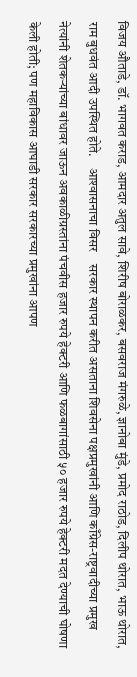विजय औताडे, डॉ. भागवत कराड, आमदार अतुल सावे, शिरीष बोराळकर, बसवराज मंगरुळे, ज्ञानोबा मुंडे, प्रमोद राठोड, दिलीप थोरात, भाऊ थोरात, राम बुधवंत आदी उपस्थित होते.    आश्‍वासनाचा विसर    सरकार स्थापन करीत असताना शिवसेना पक्षप्रमुखांनी आणि काँग्रेस-राष्ट्रवादीच्या प्रमुख नेत्यांनी शेतकऱ्यांच्या बांधावर जाऊन अवकाळीग्रस्तांना पंचवीस हजार रुपये हेक्टरी आणि फळबागांसाठी ५० हजार रुपये हेक्टरी मदत देण्याची घोषणा केली होती; पण महाविकास आघाडी सरकार सरकारच्या प्रमुखांना आपण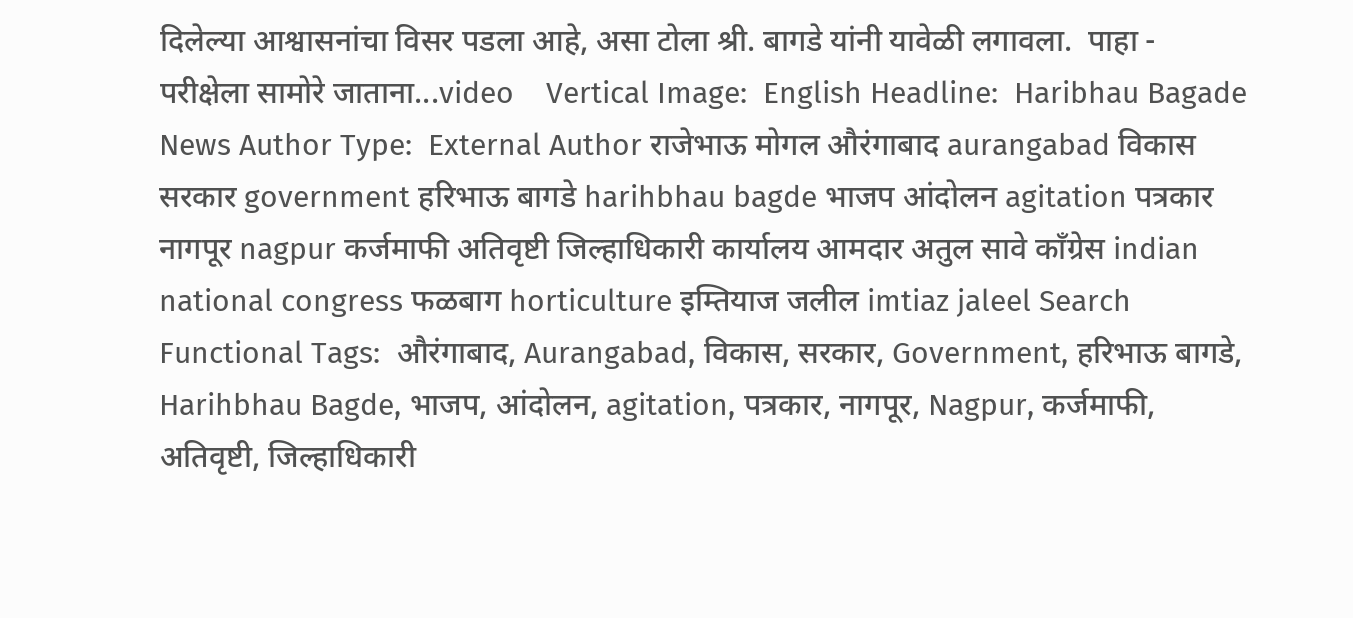दिलेल्या आश्वासनांचा विसर पडला आहे, असा टोला श्री. बागडे यांनी यावेळी लगावला.  पाहा -  परीक्षेला सामोरे जाताना...video    Vertical Image:  English Headline:  Haribhau Bagade News Author Type:  External Author राजेभाऊ मोगल औरंगाबाद aurangabad विकास सरकार government हरिभाऊ बागडे harihbhau bagde भाजप आंदोलन agitation पत्रकार नागपूर nagpur कर्जमाफी अतिवृष्टी जिल्हाधिकारी कार्यालय आमदार अतुल सावे काँग्रेस indian national congress फळबाग horticulture इम्तियाज जलील imtiaz jaleel Search Functional Tags:  औरंगाबाद, Aurangabad, विकास, सरकार, Government, हरिभाऊ बागडे, Harihbhau Bagde, भाजप, आंदोलन, agitation, पत्रकार, नागपूर, Nagpur, कर्जमाफी, अतिवृष्टी, जिल्हाधिकारी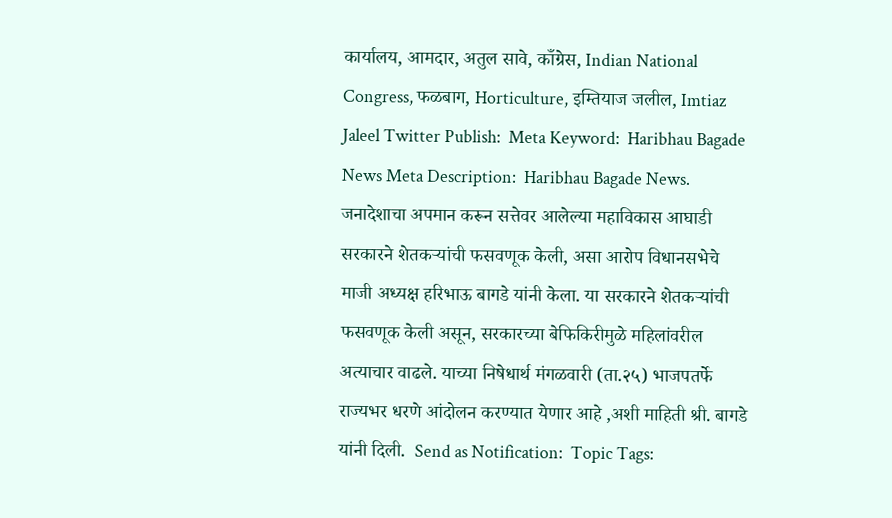कार्यालय, आमदार, अतुल सावे, काँग्रेस, Indian National Congress, फळबाग, Horticulture, इम्तियाज जलील, Imtiaz Jaleel Twitter Publish:  Meta Keyword:  Haribhau Bagade News Meta Description:  Haribhau Bagade News. जनादेशाचा अपमान करून सत्तेवर आलेल्या महाविकास आघाडी सरकारने शेतकऱ्यांची फसवणूक केली, असा आरोप विधानसभेचे माजी अध्यक्ष हरिभाऊ बागडे यांनी केला. या सरकारने शेतकऱ्यांची फसवणूक केली असून, सरकारच्या बेफिकिरीमुळे महिलांवरील अत्याचार वाढले. याच्या निषेधार्थ मंगळवारी (ता.२५) भाजपतर्फे राज्यभर धरणे आंदोलन करण्यात येणार आहे ,अशी माहिती श्री. बागडे यांनी दिली.  Send as Notification:  Topic Tags: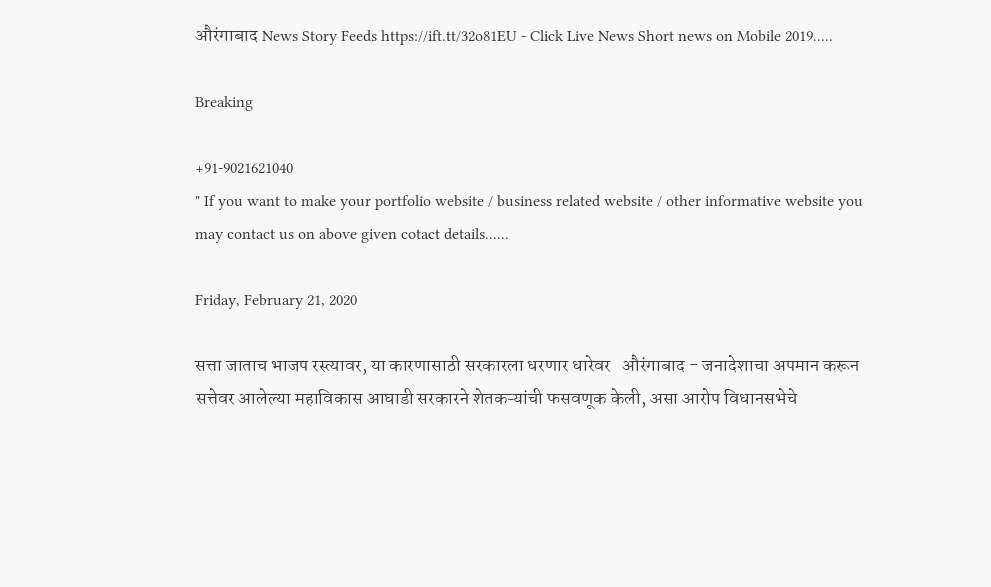औरंगाबाद News Story Feeds https://ift.tt/32o81EU - Click Live News Short news on Mobile 2019.....

Breaking

+91-9021621040
" If you want to make your portfolio website / business related website / other informative website you may contact us on above given cotact details......

Friday, February 21, 2020

सत्ता जाताच भाजप रस्त्यावर, या कारणासाठी सरकारला धरणार धारेवर   औरंगाबाद - जनादेशाचा अपमान करून सत्तेवर आलेल्या महाविकास आघाडी सरकारने शेतकऱ्यांची फसवणूक केली, असा आरोप विधानसभेचे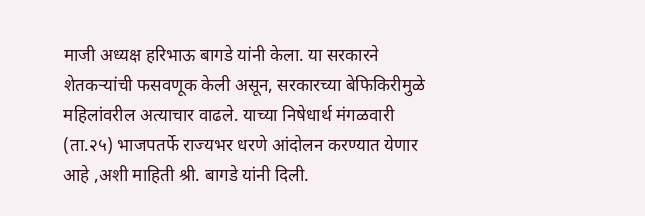माजी अध्यक्ष हरिभाऊ बागडे यांनी केला. या सरकारने शेतकऱ्यांची फसवणूक केली असून, सरकारच्या बेफिकिरीमुळे महिलांवरील अत्याचार वाढले. याच्या निषेधार्थ मंगळवारी (ता.२५) भाजपतर्फे राज्यभर धरणे आंदोलन करण्यात येणार आहे ,अशी माहिती श्री. बागडे यांनी दिली.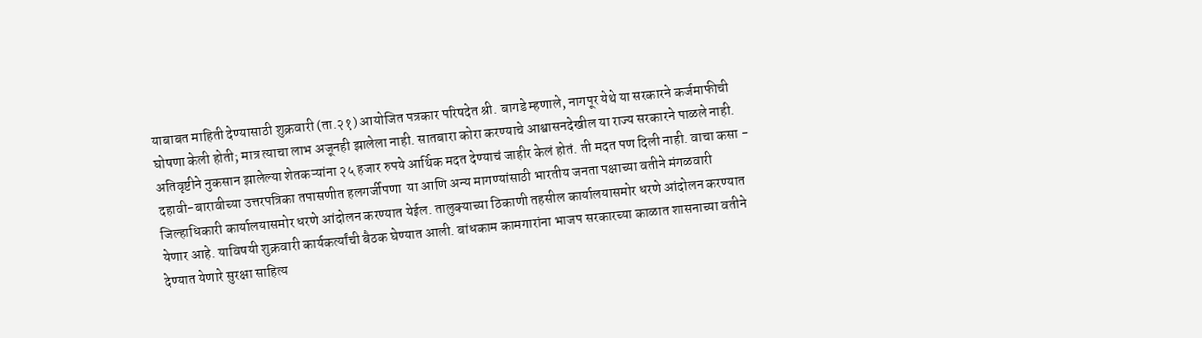याबाबत माहिती देण्यासाठी शुक्रवारी (ता.२१) आयोजित पत्रकार परिषदेत श्री. बागडे म्हणाले, नागपूर येथे या सरकारने कर्जमाफीची घोषणा केली होती; मात्र त्याचा लाभ अजूनही झालेला नाही. सातबारा कोरा करण्याचे आश्वासनदेखील या राज्य सरकारने पाळले नाही. अतिवृष्टीने नुकसान झालेल्या शेतकऱ्यांना २५ हजार रुपये आर्थिक मदत देण्याचं जाहीर केलं होतं. ती मदत पण दिली नाही. वाचा कसा -  दहावी-बारावीच्या उत्तरपत्रिका तपासणीत हलगर्जीपणा  या आणि अन्य मागण्यांसाठी भारतीय जनता पक्षाच्या वतीने मंगळवारी जिल्हाधिकारी कार्यालयासमोर धरणे आंदोलन करण्यात येईल. तालुक्याच्या ठिकाणी तहसील कार्यालयासमोर धरणे आंदोलन करण्यात येणार आहे. याविषयी शुक्रवारी कार्यकर्त्यांची बैठक घेण्यात आली. बांधकाम कामगारांना भाजप सरकारच्या काळात शासनाच्या वतीने देण्यात येणारे सुरक्षा साहित्य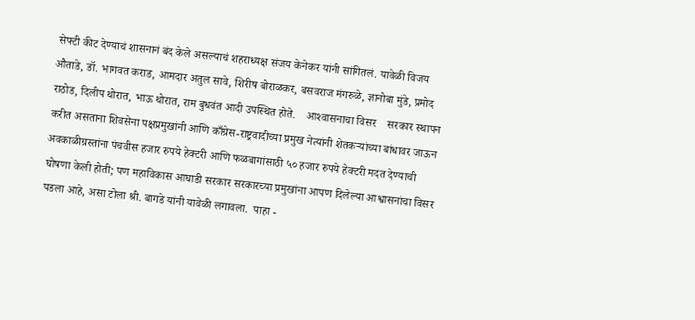सेफ्टी कीट देण्याचं शासनानं बंद केले असल्याचं शहराध्यक्ष संजय केनेकर यांनी सांगितलं. यावेळी विजय औताडे, डॉ. भागवत कराड, आमदार अतुल सावे, शिरीष बोराळकर, बसवराज मंगरुळे, ज्ञानोबा मुंडे, प्रमोद राठोड, दिलीप थोरात, भाऊ थोरात, राम बुधवंत आदी उपस्थित होते.    आश्‍वासनाचा विसर    सरकार स्थापन करीत असताना शिवसेना पक्षप्रमुखांनी आणि काँग्रेस-राष्ट्रवादीच्या प्रमुख नेत्यांनी शेतकऱ्यांच्या बांधावर जाऊन अवकाळीग्रस्तांना पंचवीस हजार रुपये हेक्टरी आणि फळबागांसाठी ५० हजार रुपये हेक्टरी मदत देण्याची घोषणा केली होती; पण महाविकास आघाडी सरकार सरकारच्या प्रमुखांना आपण दिलेल्या आश्वासनांचा विसर पडला आहे, असा टोला श्री. बागडे यांनी यावेळी लगावला.  पाहा -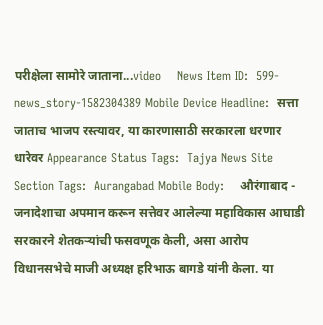परीक्षेला सामोरे जाताना...video    News Item ID:  599-news_story-1582304389 Mobile Device Headline:  सत्ता जाताच भाजप रस्त्यावर, या कारणासाठी सरकारला धरणार धारेवर Appearance Status Tags:  Tajya News Site Section Tags:  Aurangabad Mobile Body:    औरंगाबाद - जनादेशाचा अपमान करून सत्तेवर आलेल्या महाविकास आघाडी सरकारने शेतकऱ्यांची फसवणूक केली, असा आरोप विधानसभेचे माजी अध्यक्ष हरिभाऊ बागडे यांनी केला. या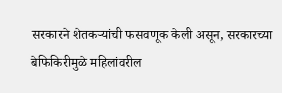सरकारने शेतकऱ्यांची फसवणूक केली असून, सरकारच्या बेफिकिरीमुळे महिलांवरील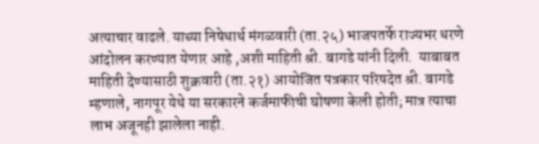अत्याचार वाढले. याच्या निषेधार्थ मंगळवारी (ता.२५) भाजपतर्फे राज्यभर धरणे आंदोलन करण्यात येणार आहे ,अशी माहिती श्री. बागडे यांनी दिली.  याबाबत माहिती देण्यासाठी शुक्रवारी (ता.२१) आयोजित पत्रकार परिषदेत श्री. बागडे म्हणाले, नागपूर येथे या सरकारने कर्जमाफीची घोषणा केली होती; मात्र त्याचा लाभ अजूनही झालेला नाही.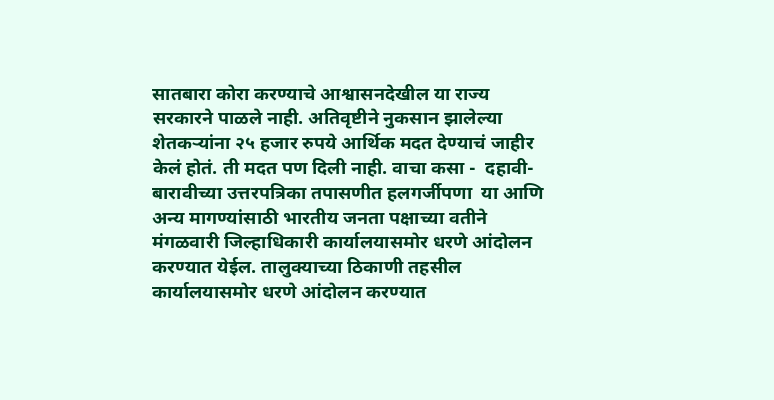सातबारा कोरा करण्याचे आश्वासनदेखील या राज्य सरकारने पाळले नाही. अतिवृष्टीने नुकसान झालेल्या शेतकऱ्यांना २५ हजार रुपये आर्थिक मदत देण्याचं जाहीर केलं होतं. ती मदत पण दिली नाही. वाचा कसा -  दहावी-बारावीच्या उत्तरपत्रिका तपासणीत हलगर्जीपणा  या आणि अन्य मागण्यांसाठी भारतीय जनता पक्षाच्या वतीने मंगळवारी जिल्हाधिकारी कार्यालयासमोर धरणे आंदोलन करण्यात येईल. तालुक्याच्या ठिकाणी तहसील कार्यालयासमोर धरणे आंदोलन करण्यात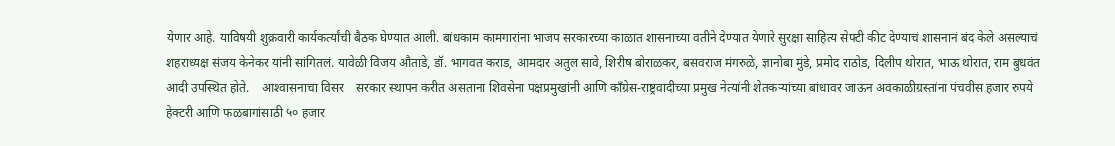येणार आहे. याविषयी शुक्रवारी कार्यकर्त्यांची बैठक घेण्यात आली. बांधकाम कामगारांना भाजप सरकारच्या काळात शासनाच्या वतीने देण्यात येणारे सुरक्षा साहित्य सेफ्टी कीट देण्याचं शासनानं बंद केले असल्याचं शहराध्यक्ष संजय केनेकर यांनी सांगितलं. यावेळी विजय औताडे, डॉ. भागवत कराड, आमदार अतुल सावे, शिरीष बोराळकर, बसवराज मंगरुळे, ज्ञानोबा मुंडे, प्रमोद राठोड, दिलीप थोरात, भाऊ थोरात, राम बुधवंत आदी उपस्थित होते.    आश्‍वासनाचा विसर    सरकार स्थापन करीत असताना शिवसेना पक्षप्रमुखांनी आणि काँग्रेस-राष्ट्रवादीच्या प्रमुख नेत्यांनी शेतकऱ्यांच्या बांधावर जाऊन अवकाळीग्रस्तांना पंचवीस हजार रुपये हेक्टरी आणि फळबागांसाठी ५० हजार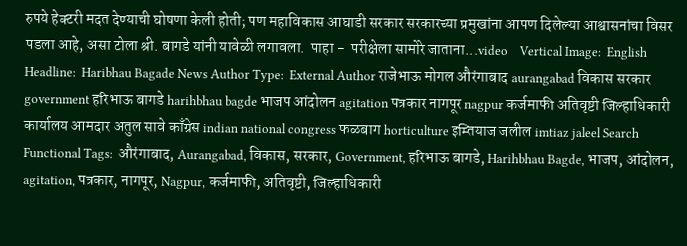रुपये हेक्टरी मदत देण्याची घोषणा केली होती; पण महाविकास आघाडी सरकार सरकारच्या प्रमुखांना आपण दिलेल्या आश्वासनांचा विसर पडला आहे, असा टोला श्री. बागडे यांनी यावेळी लगावला.  पाहा -  परीक्षेला सामोरे जाताना...video    Vertical Image:  English Headline:  Haribhau Bagade News Author Type:  External Author राजेभाऊ मोगल औरंगाबाद aurangabad विकास सरकार government हरिभाऊ बागडे harihbhau bagde भाजप आंदोलन agitation पत्रकार नागपूर nagpur कर्जमाफी अतिवृष्टी जिल्हाधिकारी कार्यालय आमदार अतुल सावे काँग्रेस indian national congress फळबाग horticulture इम्तियाज जलील imtiaz jaleel Search Functional Tags:  औरंगाबाद, Aurangabad, विकास, सरकार, Government, हरिभाऊ बागडे, Harihbhau Bagde, भाजप, आंदोलन, agitation, पत्रकार, नागपूर, Nagpur, कर्जमाफी, अतिवृष्टी, जिल्हाधिकारी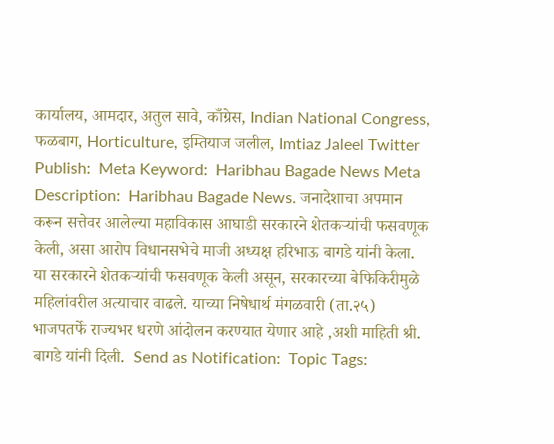कार्यालय, आमदार, अतुल सावे, काँग्रेस, Indian National Congress, फळबाग, Horticulture, इम्तियाज जलील, Imtiaz Jaleel Twitter Publish:  Meta Keyword:  Haribhau Bagade News Meta Description:  Haribhau Bagade News. जनादेशाचा अपमान करून सत्तेवर आलेल्या महाविकास आघाडी सरकारने शेतकऱ्यांची फसवणूक केली, असा आरोप विधानसभेचे माजी अध्यक्ष हरिभाऊ बागडे यांनी केला. या सरकारने शेतकऱ्यांची फसवणूक केली असून, सरकारच्या बेफिकिरीमुळे महिलांवरील अत्याचार वाढले. याच्या निषेधार्थ मंगळवारी (ता.२५) भाजपतर्फे राज्यभर धरणे आंदोलन करण्यात येणार आहे ,अशी माहिती श्री. बागडे यांनी दिली.  Send as Notification:  Topic Tags: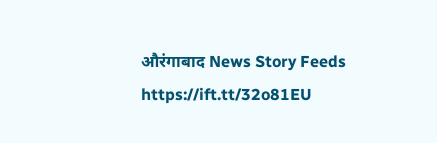औरंगाबाद News Story Feeds https://ift.tt/32o81EU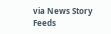via News Story Feeds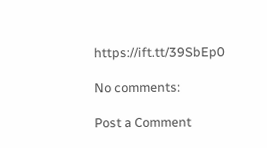https://ift.tt/39SbEp0

No comments:

Post a Comment